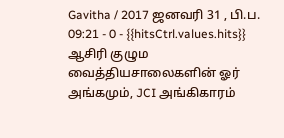Gavitha / 2017 ஜனவரி 31 , பி.ப. 09:21 - 0 - {{hitsCtrl.values.hits}}
ஆசிரி குழும வைத்தியசாலைகளின் ஓர் அங்கமும், JCI அங்கிகாரம்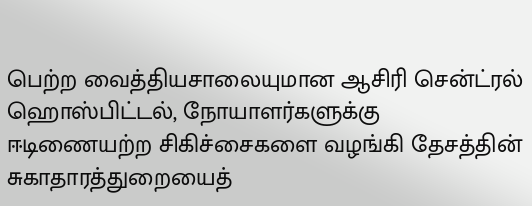பெற்ற வைத்தியசாலையுமான ஆசிரி சென்ட்ரல் ஹொஸ்பிட்டல், நோயாளர்களுக்கு ஈடிணையற்ற சிகிச்சைகளை வழங்கி தேசத்தின் சுகாதாரத்துறையைத்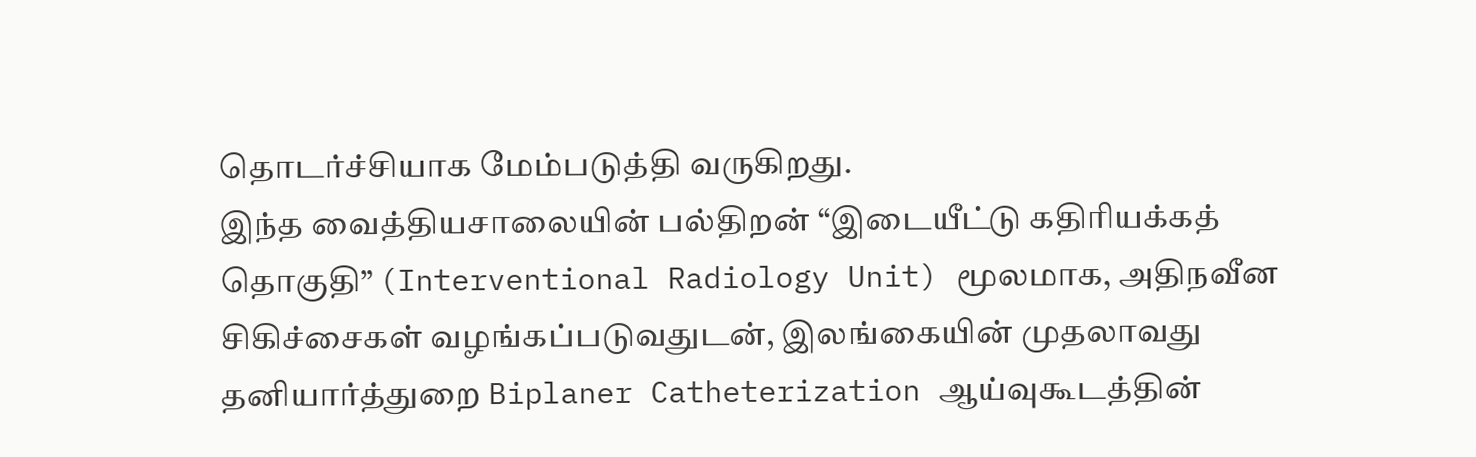தொடர்ச்சியாக மேம்படுத்தி வருகிறது.
இந்த வைத்தியசாலையின் பல்திறன் “இடையீட்டு கதிரியக்கத் தொகுதி” (Interventional Radiology Unit) மூலமாக, அதிநவீன சிகிச்சைகள் வழங்கப்படுவதுடன், இலங்கையின் முதலாவது தனியார்த்துறை Biplaner Catheterization ஆய்வுகூடத்தின்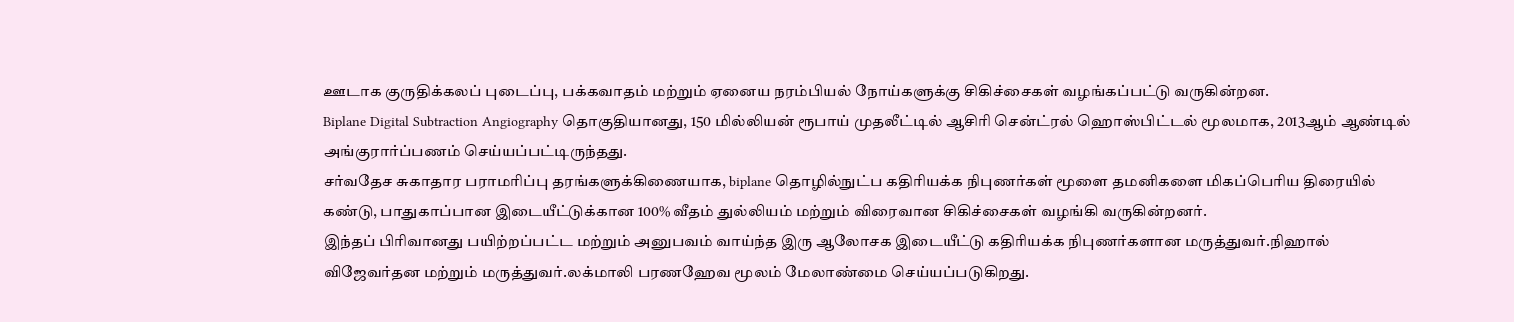ஊடாக குருதிக்கலப் புடைப்பு, பக்கவாதம் மற்றும் ஏனைய நரம்பியல் நோய்களுக்கு சிகிச்சைகள் வழங்கப்பட்டு வருகின்றன.
Biplane Digital Subtraction Angiography தொகுதியானது, 150 மில்லியன் ரூபாய் முதலீட்டில் ஆசிரி சென்ட்ரல் ஹொஸ்பிட்டல் மூலமாக, 2013ஆம் ஆண்டில் அங்குரார்ப்பணம் செய்யப்பட்டிருந்தது.
சர்வதேச சுகாதார பராமரிப்பு தரங்களுக்கிணையாக, biplane தொழில்நுட்ப கதிரியக்க நிபுணர்கள் மூளை தமனிகளை மிகப்பெரிய திரையில் கண்டு, பாதுகாப்பான இடையீட்டுக்கான 100% வீதம் துல்லியம் மற்றும் விரைவான சிகிச்சைகள் வழங்கி வருகின்றனர்.
இந்தப் பிரிவானது பயிற்றப்பட்ட மற்றும் அனுபவம் வாய்ந்த இரு ஆலோசக இடையீட்டு கதிரியக்க நிபுணர்களான மருத்துவர்.நிஹால் விஜேவர்தன மற்றும் மருத்துவர்.லக்மாலி பரணஹேவ மூலம் மேலாண்மை செய்யப்படுகிறது.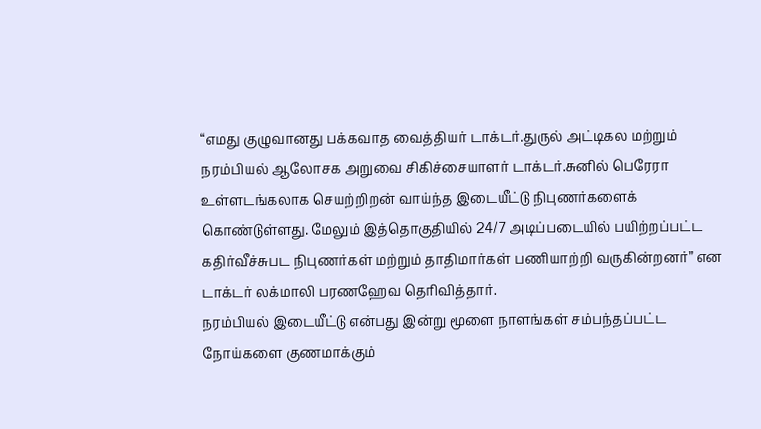“எமது குழுவானது பக்கவாத வைத்தியர் டாக்டர்.துருல் அட்டிகல மற்றும் நரம்பியல் ஆலோசக அறுவை சிகிச்சையாளர் டாக்டர்.சுனில் பெரேரா உள்ளடங்கலாக செயற்றிறன் வாய்ந்த இடையீட்டு நிபுணர்களைக் கொண்டுள்ளது. மேலும் இத்தொகுதியில் 24/7 அடிப்படையில் பயிற்றப்பட்ட கதிர்வீச்சுபட நிபுணர்கள் மற்றும் தாதிமார்கள் பணியாற்றி வருகின்றனர்” என டாக்டர் லக்மாலி பரணஹேவ தெரிவித்தார்.
நரம்பியல் இடையீட்டு என்பது இன்று மூளை நாளங்கள் சம்பந்தப்பட்ட நோய்களை குணமாக்கும்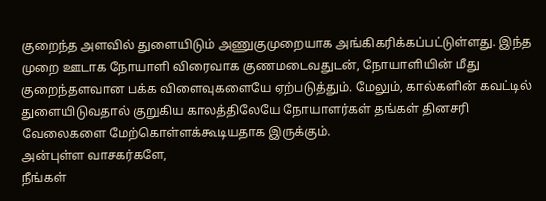குறைந்த அளவில் துளையிடும் அணுகுமுறையாக அங்கிகரிக்கப்பட்டுள்ளது. இந்த முறை ஊடாக நோயாளி விரைவாக குணமடைவதுடன், நோயாளியின் மீது குறைந்தளவான பக்க விளைவுகளையே ஏற்படுத்தும். மேலும், கால்களின் கவட்டில் துளையிடுவதால் குறுகிய காலத்திலேயே நோயாளர்கள் தங்கள் தினசரி வேலைகளை மேற்கொள்ளக்கூடியதாக இருக்கும்.
அன்புள்ள வாசகர்களே,
நீங்கள்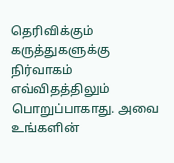தெரிவிக்கும் கருத்துகளுக்கு நிர்வாகம் எவ்விதத்திலும் பொறுப்பாகாது. அவை உங்களின்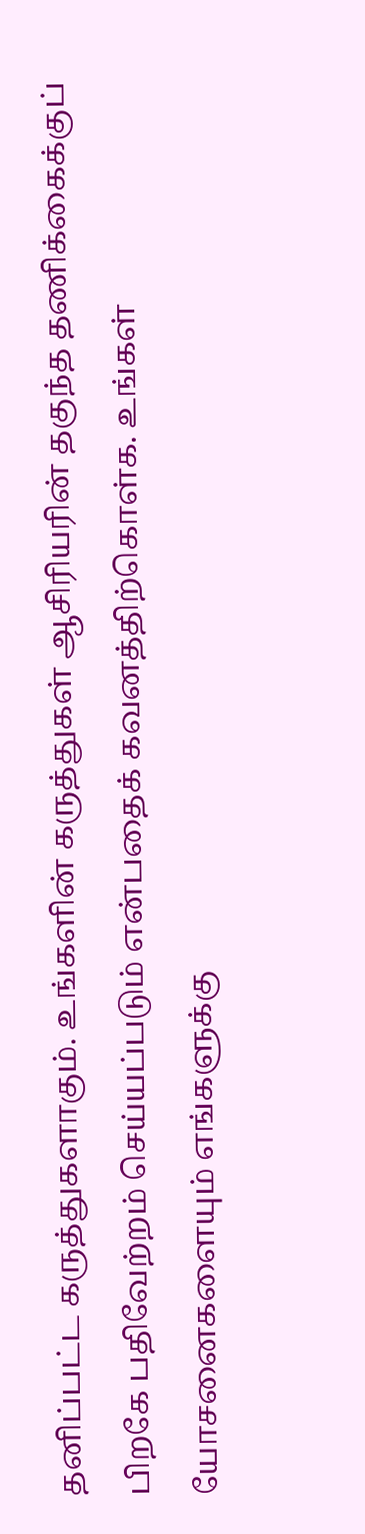தனிப்பட்ட கருத்துகளாகும். உங்களின் கருத்துகள் ஆசிரியரின் தகுந்த தணிக்கைக்குப் பிறகே பதிவேற்றம் செய்யப்படும் என்பதைக் கவனத்திற்கொள்க. உங்கள் யோசனைகளையும் எங்களுக்கு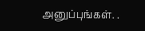அனுப்புங்கள். .